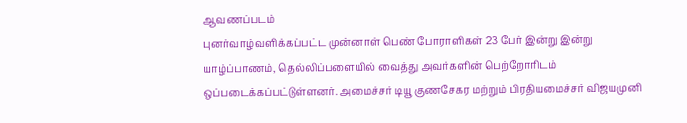ஆவணப்படம்
புனர்வாழ்வளிக்கப்பட்ட முன்னாள் பெண் போராளிகள் 23 பேர் இன்று இன்று யாழ்ப்பாணம், தெல்லிப்பளையில் வைத்து அவர்களின் பெற்றோரிடம் ஒப்படைக்கப்பட்டுள்ளனர். அமைச்சர் டியூ குணசேகர மற்றும் பிரதியமைச்சர் விஜயமுனி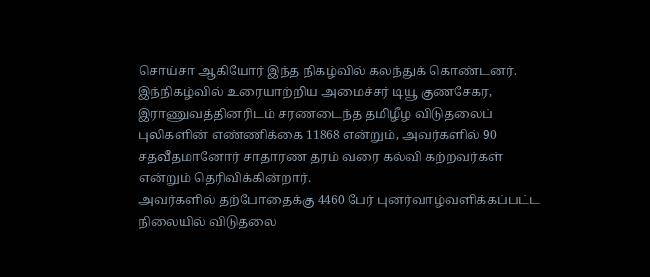சொய்சா ஆகியோர் இந்த நிகழ்வில் கலந்துக் கொண்டனர். இந்நிகழ்வில் உரையாற்றிய அமைச்சர் டியூ குணசேகர, இராணுவத்தினரிடம் சரணடைந்த தமிழீழ விடுதலைப் புலிகளின் எண்ணிக்கை 11868 என்றும், அவர்களில் 90 சதவீதமானோர் சாதாரண தரம் வரை கல்வி கற்றவர்கள் என்றும் தெரிவிக்கின்றார்.
அவர்களில் தற்போதைக்கு 4460 பேர் புனர்வாழ்வளிக்கப்பட்ட நிலையில் விடுதலை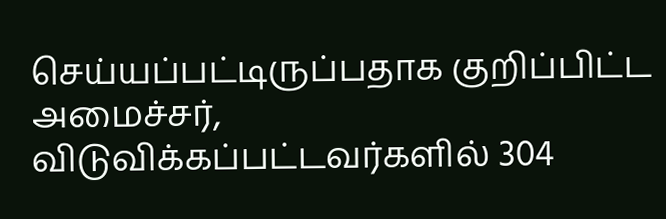செய்யப்பட்டிருப்பதாக குறிப்பிட்ட அமைச்சர், விடுவிக்கப்பட்டவர்களில் 304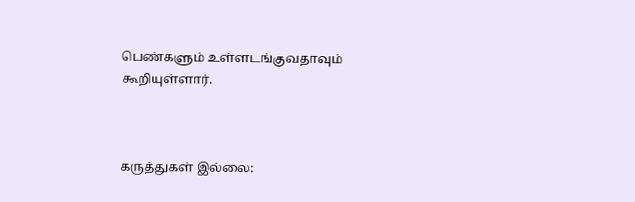பெண்களும் உள்ளடங்குவதாவும் கூறியுள்ளார்.



கருத்துகள் இல்லை: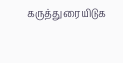கருத்துரையிடுக